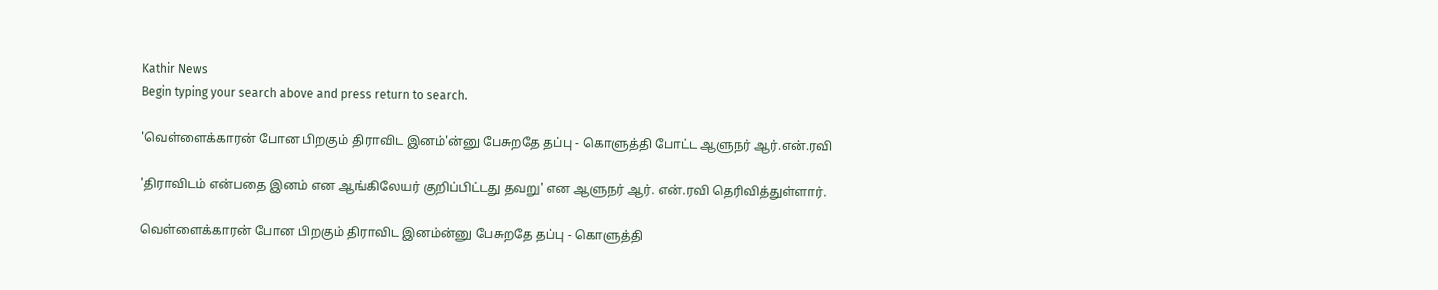Kathir News
Begin typing your search above and press return to search.

'வெள்ளைக்காரன் போன பிறகும் திராவிட இனம்'ன்னு பேசுறதே தப்பு - கொளுத்தி போட்ட ஆளுநர் ஆர்.என்.ரவி

'திராவிடம் என்பதை இனம் என ஆங்கிலேயர் குறிப்பிட்டது தவறு' என ஆளுநர் ஆர். என்.ரவி தெரிவித்துள்ளார்.

வெள்ளைக்காரன் போன பிறகும் திராவிட இனம்ன்னு பேசுறதே தப்பு - கொளுத்தி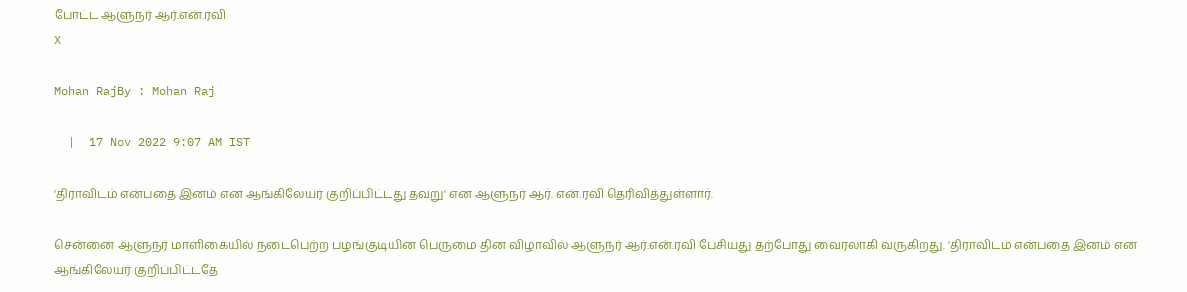போட்ட ஆளுநர் ஆர்.என்.ரவி
X

Mohan RajBy : Mohan Raj

  |  17 Nov 2022 9:07 AM IST

'திராவிடம் என்பதை இனம் என ஆங்கிலேயர் குறிப்பிட்டது தவறு' என ஆளுநர் ஆர். என்.ரவி தெரிவித்துள்ளார்.

சென்னை ஆளுநர் மாளிகையில் நடைபெற்ற பழங்குடியின பெருமை தின விழாவில் ஆளுநர் ஆர்.என்.ரவி பேசியது தற்போது வைரலாகி வருகிறது. 'திராவிடம் என்பதை இனம் என ஆங்கிலேயர் குறிப்பிட்டதே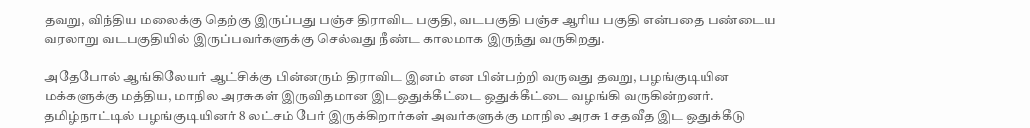தவறு, விந்திய மலைக்கு தெற்கு இருப்பது பஞ்ச திராவிட பகுதி, வடபகுதி பஞ்ச ஆரிய பகுதி என்பதை பண்டைய வரலாறு வடபகுதியில் இருப்பவர்களுக்கு செல்வது நீண்ட காலமாக இருந்து வருகிறது.

அதேபோல் ஆங்கிலேயர் ஆட்சிக்கு பின்னரும் திராவிட இனம் என பின்பற்றி வருவது தவறு, பழங்குடியின மக்களுக்கு மத்திய, மாநில அரசுகள் இருவிதமான இடஒதுக்கீட்டை ஒதுக்கீட்டை வழங்கி வருகின்றனர். தமிழ்நாட்டில் பழங்குடியினர் 8 லட்சம் பேர் இருக்கிறார்கள் அவர்களுக்கு மாநில அரசு 1 சதவீத இட ஒதுக்கீடு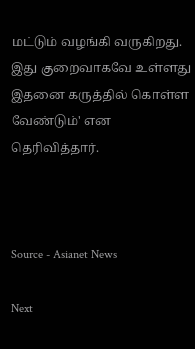மட்டும் வழங்கி வருகிறது. இது குறைவாகவே உள்ளது இதனை கருத்தில் கொள்ள வேண்டும்' என தெரிவித்தார்.



Source - Asianet News

Next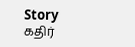Story
கதிர்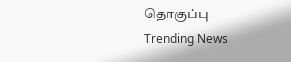தொகுப்பு
Trending News